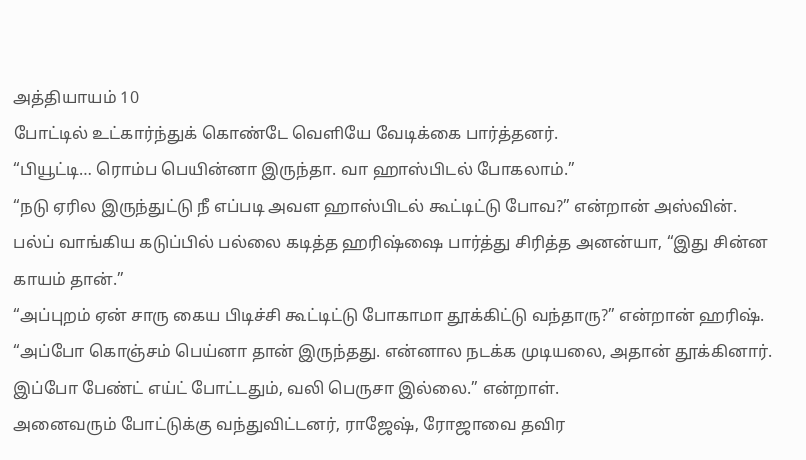அத்தியாயம் 10
போட்டில் உட்கார்ந்துக் கொண்டே வெளியே வேடிக்கை பார்த்தனர்.
“பியூட்டி… ரொம்ப பெயின்னா இருந்தா. வா ஹாஸ்பிடல் போகலாம்.”
“நடு ஏரில இருந்துட்டு நீ எப்படி அவள ஹாஸ்பிடல் கூட்டிட்டு போவ?” என்றான் அஸ்வின்.
பல்ப் வாங்கிய கடுப்பில் பல்லை கடித்த ஹரிஷ்ஷை பார்த்து சிரித்த அனன்யா, “இது சின்ன காயம் தான்.”
“அப்புறம் ஏன் சாரு கைய பிடிச்சி கூட்டிட்டு போகாமா தூக்கிட்டு வந்தாரு?” என்றான் ஹரிஷ்.
“அப்போ கொஞ்சம் பெய்னா தான் இருந்தது. என்னால நடக்க முடியலை, அதான் தூக்கினார். இப்போ பேண்ட் எய்ட் போட்டதும், வலி பெருசா இல்லை.” என்றாள்.
அனைவரும் போட்டுக்கு வந்துவிட்டனர், ராஜேஷ், ரோஜாவை தவிர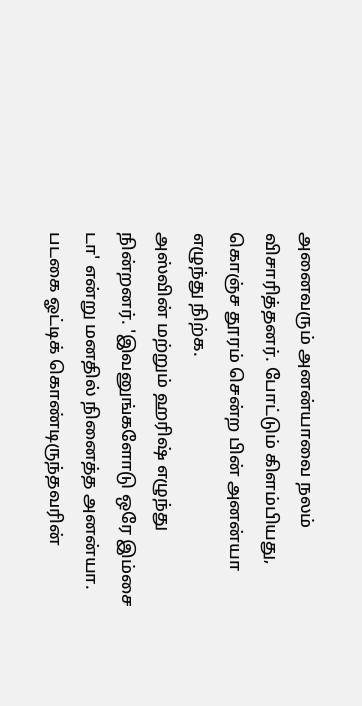அனைவரும் அனன்யாவை நலம் விசாரித்தனர். போட்டும் கிளம்பியது, கொஞ்ச தூரம் சென்ற பின் அனன்யா எழுந்து நிற்க.
அஸ்வின் மற்றும் ஹரிஷ் எழுந்து நின்றனர். 'இவனுங்களோடு ஒரே இம்சை டா' என்று மனதில் நினைத்த அனன்யா.
படகை ஓட்டிக் கொண்டிருந்தவரின்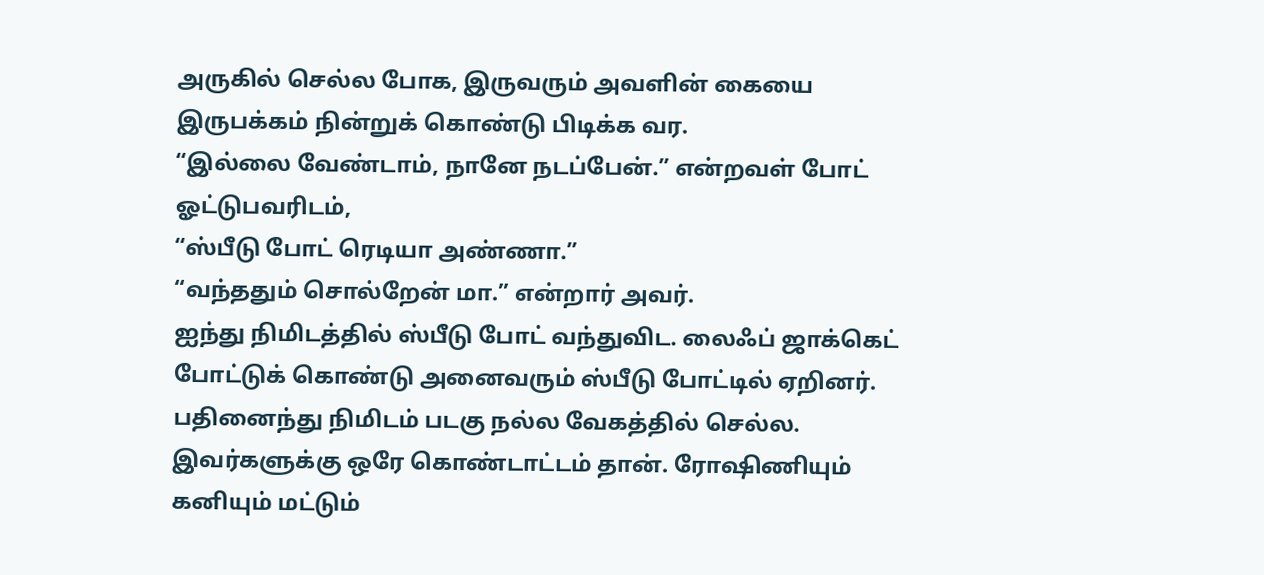அருகில் செல்ல போக, இருவரும் அவளின் கையை இருபக்கம் நின்றுக் கொண்டு பிடிக்க வர.
“இல்லை வேண்டாம், நானே நடப்பேன்.” என்றவள் போட் ஓட்டுபவரிடம்,
“ஸ்பீடு போட் ரெடியா அண்ணா.”
“வந்ததும் சொல்றேன் மா.” என்றார் அவர்.
ஐந்து நிமிடத்தில் ஸ்பீடு போட் வந்துவிட. லைஃப் ஜாக்கெட் போட்டுக் கொண்டு அனைவரும் ஸ்பீடு போட்டில் ஏறினர்.
பதினைந்து நிமிடம் படகு நல்ல வேகத்தில் செல்ல. இவர்களுக்கு ஒரே கொண்டாட்டம் தான். ரோஷிணியும் கனியும் மட்டும்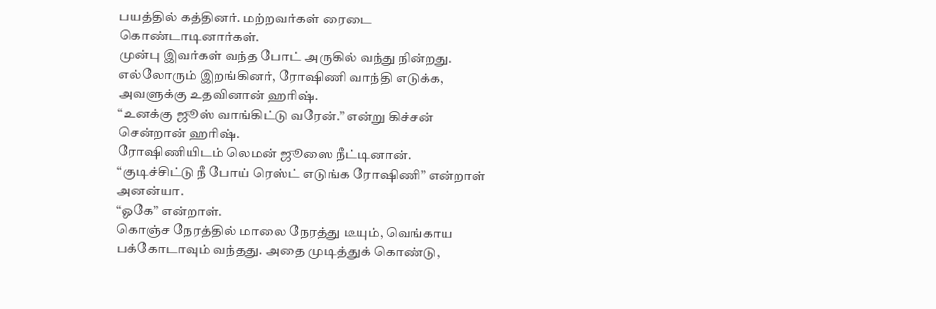பயத்தில் கத்தினர். மற்றவர்கள் ரைடை கொண்டாடினார்கள்.
முன்பு இவர்கள் வந்த போட் அருகில் வந்து நின்றது. எல்லோரும் இறங்கினர், ரோஷிணி வாந்தி எடுக்க, அவளுக்கு உதவினான் ஹரிஷ்.
“உனக்கு ஜூஸ் வாங்கிட்டு வரேன்.” என்று கிச்சன் சென்றான் ஹரிஷ்.
ரோஷிணியிடம் லெமன் ஜூஸை நீட்டினான்.
“குடிச்சிட்டு நீ போய் ரெஸ்ட் எடுங்க ரோஷிணி” என்றாள் அனன்யா.
“ஓகே” என்றாள்.
கொஞ்ச நேரத்தில் மாலை நேரத்து டீயும், வெங்காய பக்கோடாவும் வந்தது. அதை முடித்துக் கொண்டு,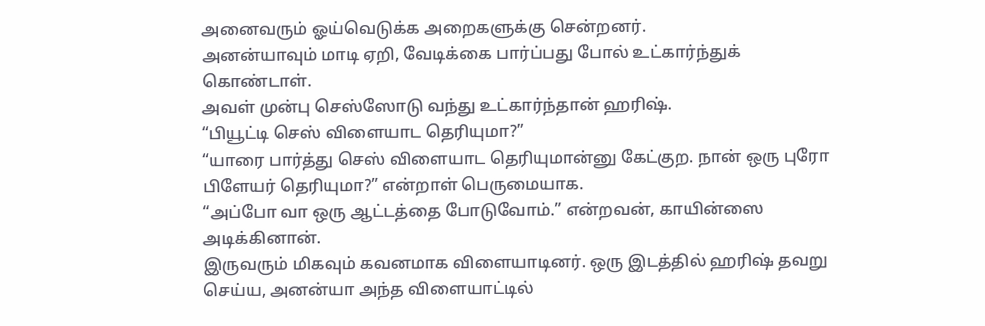அனைவரும் ஓய்வெடுக்க அறைகளுக்கு சென்றனர்.
அனன்யாவும் மாடி ஏறி, வேடிக்கை பார்ப்பது போல் உட்கார்ந்துக் கொண்டாள்.
அவள் முன்பு செஸ்ஸோடு வந்து உட்கார்ந்தான் ஹரிஷ்.
“பியூட்டி செஸ் விளையாட தெரியுமா?”
“யாரை பார்த்து செஸ் விளையாட தெரியுமான்னு கேட்குற. நான் ஒரு புரோ பிளேயர் தெரியுமா?” என்றாள் பெருமையாக.
“அப்போ வா ஒரு ஆட்டத்தை போடுவோம்.” என்றவன், காயின்ஸை அடிக்கினான்.
இருவரும் மிகவும் கவனமாக விளையாடினர். ஒரு இடத்தில் ஹரிஷ் தவறு செய்ய, அனன்யா அந்த விளையாட்டில்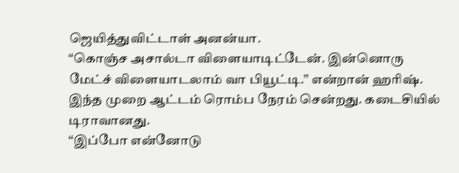ஜெயித்துவிட்டாள் அனன்யா.
“கொஞ்ச அசால்டா விளையாடிட்டேன். இன்னொரு மேட்ச் விளையாடலாம் வா பியூட்டி.” என்றான் ஹரிஷ்.
இந்த முறை ஆட்டம் ரொம்ப நேரம் சென்றது. கடைசியில் டிராவானது.
“இப்போ என்னோடு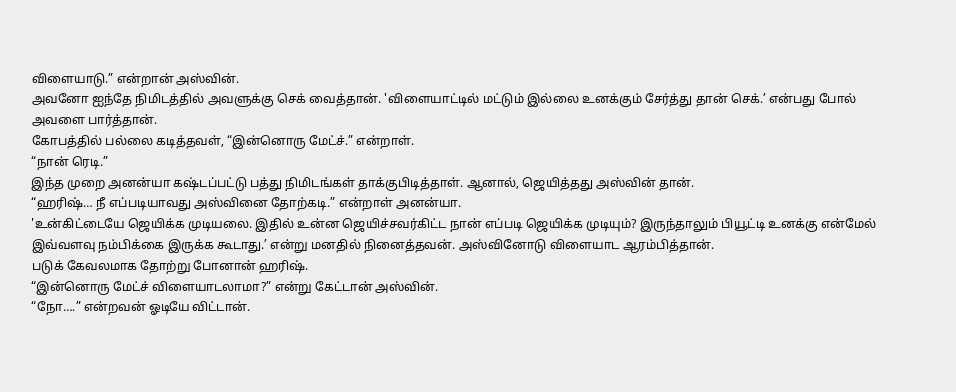விளையாடு.” என்றான் அஸ்வின்.
அவனோ ஐந்தே நிமிடத்தில் அவளுக்கு செக் வைத்தான். 'விளையாட்டில் மட்டும் இல்லை உனக்கும் சேர்த்து தான் செக்.’ என்பது போல் அவளை பார்த்தான்.
கோபத்தில் பல்லை கடித்தவள், “இன்னொரு மேட்ச்.” என்றாள்.
“நான் ரெடி.”
இந்த முறை அனன்யா கஷ்டப்பட்டு பத்து நிமிடங்கள் தாக்குபிடித்தாள். ஆனால், ஜெயித்தது அஸ்வின் தான்.
“ஹரிஷ்… நீ எப்படியாவது அஸ்வினை தோற்கடி.” என்றாள் அனன்யா.
'உன்கிட்டையே ஜெயிக்க முடியலை. இதில் உன்ன ஜெயிச்சவர்கிட்ட நான் எப்படி ஜெயிக்க முடியும்? இருந்தாலும் பியூட்டி உனக்கு என்மேல் இவ்வளவு நம்பிக்கை இருக்க கூடாது.’ என்று மனதில் நினைத்தவன். அஸ்வினோடு விளையாட ஆரம்பித்தான்.
படுக் கேவலமாக தோற்று போனான் ஹரிஷ்.
“இன்னொரு மேட்ச் விளையாடலாமா?” என்று கேட்டான் அஸ்வின்.
“நோ….” என்றவன் ஓடியே விட்டான்.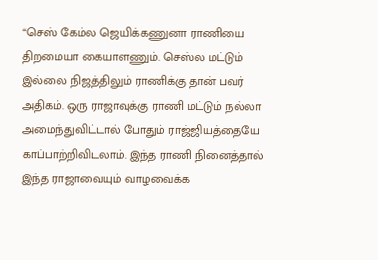“செஸ் கேம்ல ஜெயிக்கணுனா ராணியை திறமையா கையாளணும். செஸ்ல மட்டும் இல்லை நிஜத்திலும் ராணிக்கு தான் பவர் அதிகம். ஒரு ராஜாவுக்கு ராணி மட்டும் நல்லா அமைந்துவிட்டால் போதும் ராஜ்ஜியத்தையே காப்பாற்றிவிடலாம். இந்த ராணி நினைத்தால் இந்த ராஜாவையும் வாழவைக்க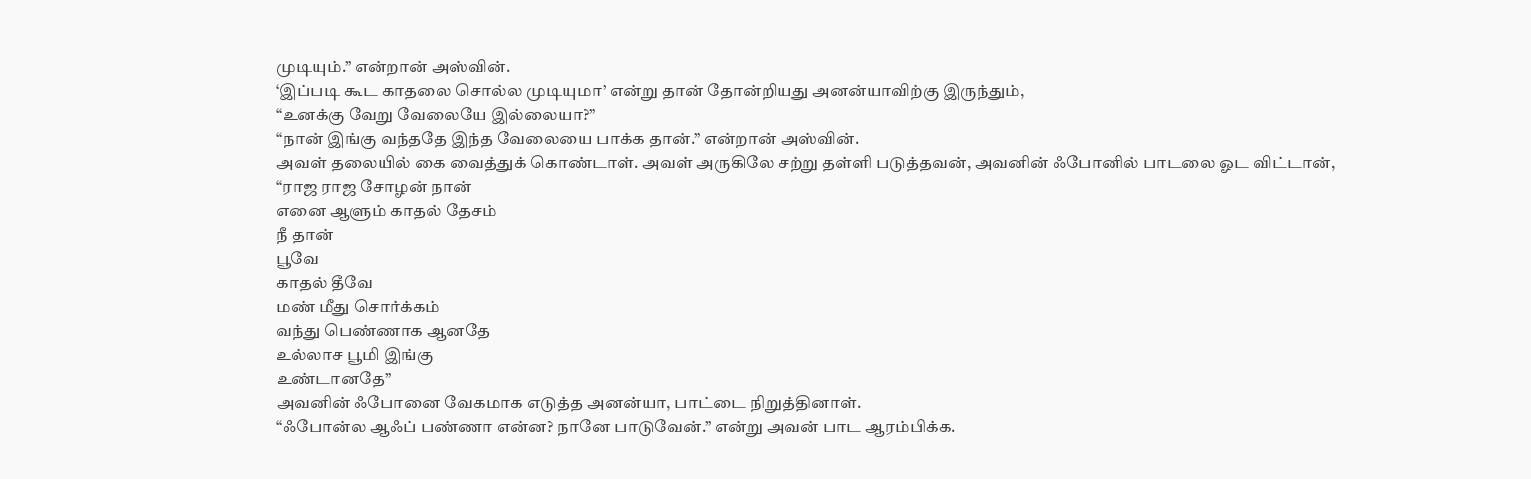முடியும்.” என்றான் அஸ்வின்.
‘இப்படி கூட காதலை சொல்ல முடியுமா’ என்று தான் தோன்றியது அனன்யாவிற்கு இருந்தும்,
“உனக்கு வேறு வேலையே இல்லையா?”
“நான் இங்கு வந்ததே இந்த வேலையை பாக்க தான்.” என்றான் அஸ்வின்.
அவள் தலையில் கை வைத்துக் கொண்டாள். அவள் அருகிலே சற்று தள்ளி படுத்தவன், அவனின் ஃபோனில் பாடலை ஓட விட்டான்,
“ராஜ ராஜ சோழன் நான்
எனை ஆளும் காதல் தேசம்
நீ தான்
பூவே
காதல் தீவே
மண் மீது சொர்க்கம்
வந்து பெண்ணாக ஆனதே
உல்லாச பூமி இங்கு
உண்டானதே”
அவனின் ஃபோனை வேகமாக எடுத்த அனன்யா, பாட்டை நிறுத்தினாள்.
“ஃபோன்ல ஆஃப் பண்ணா என்ன? நானே பாடுவேன்.” என்று அவன் பாட ஆரம்பிக்க.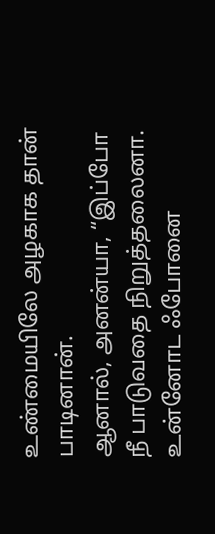உண்மையிலே அழகாக தான் பாடினான்.
ஆனால், அனன்யா, “இப்போ நீ பாடுவதை நிறுத்தலைனா. உன்னோட ஃபோனை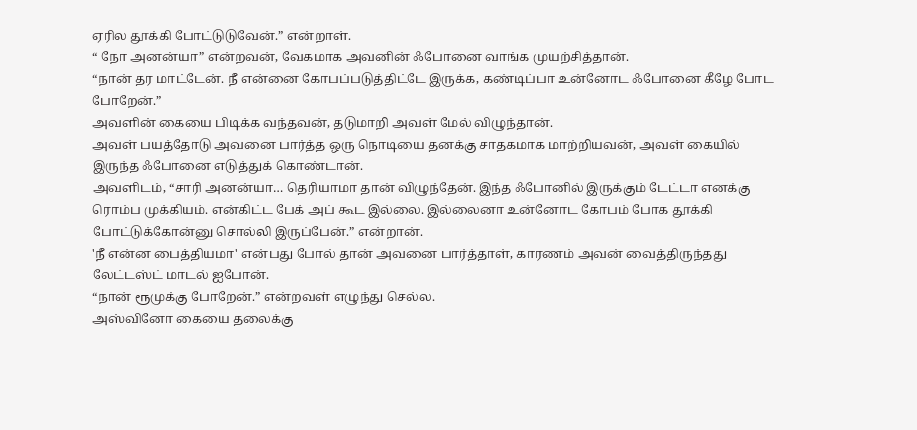ஏரில தூக்கி போட்டுடுவேன்.” என்றாள்.
“ நோ அனன்யா” என்றவன், வேகமாக அவனின் ஃபோனை வாங்க முயற்சித்தான்.
“நான் தர மாட்டேன். நீ என்னை கோபப்படுத்திட்டே இருக்க, கண்டிப்பா உன்னோட ஃபோனை கீழே போட போறேன்.”
அவளின் கையை பிடிக்க வந்தவன், தடுமாறி அவள் மேல் விழுந்தான்.
அவள் பயத்தோடு அவனை பார்த்த ஒரு நொடியை தனக்கு சாதகமாக மாற்றியவன், அவள் கையில் இருந்த ஃபோனை எடுத்துக் கொண்டான்.
அவளிடம், “சாரி அனன்யா… தெரியாமா தான் விழுந்தேன். இந்த ஃபோனில் இருக்கும் டேட்டா எனக்கு ரொம்ப முக்கியம். என்கிட்ட பேக் அப் கூட இல்லை. இல்லைனா உன்னோட கோபம் போக தூக்கி போட்டுக்கோன்னு சொல்லி இருப்பேன்.” என்றான்.
'நீ என்ன பைத்தியமா' என்பது போல் தான் அவனை பார்த்தாள், காரணம் அவன் வைத்திருந்தது லேட்டஸ்ட் மாடல் ஐபோன்.
“நான் ரூமுக்கு போறேன்.” என்றவள் எழுந்து செல்ல.
அஸ்வினோ கையை தலைக்கு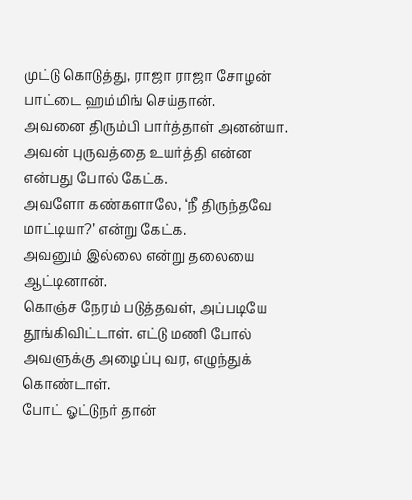முட்டு கொடுத்து, ராஜா ராஜா சோழன் பாட்டை ஹம்மிங் செய்தான்.
அவனை திரும்பி பார்த்தாள் அனன்யா. அவன் புருவத்தை உயர்த்தி என்ன என்பது போல் கேட்க.
அவளோ கண்களாலே, ‘நீ திருந்தவே மாட்டியா?’ என்று கேட்க.
அவனும் இல்லை என்று தலையை ஆட்டினான்.
கொஞ்ச நேரம் படுத்தவள், அப்படியே தூங்கிவிட்டாள். எட்டு மணி போல் அவளுக்கு அழைப்பு வர, எழுந்துக் கொண்டாள்.
போட் ஓட்டுநர் தான்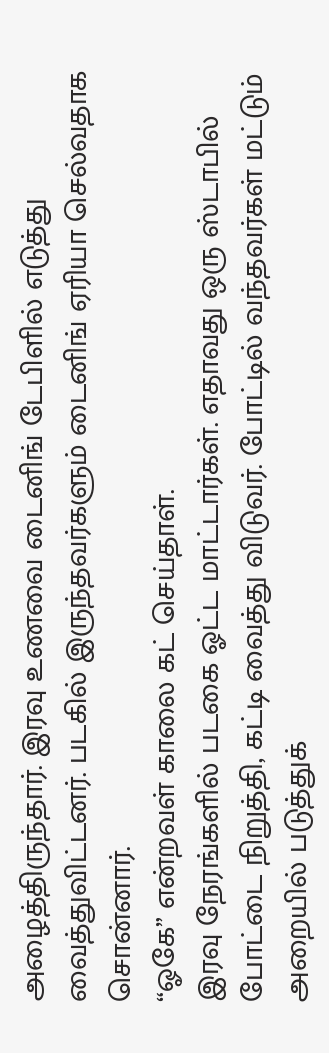அழைத்திருந்தார். இரவு உணவை டைனிங் டேபிளில் எடுத்து வைத்துவிட்டனர். படகில் இருந்தவர்களும் டைனிங் ஏரியா செல்வதாக சொன்னார்.
“ஓகே” என்றவள் காலை கட் செய்தாள்.
இரவு நேரங்களில் படகை ஓட்ட மாட்டார்கள். எதாவது ஒரு ஸ்டாபில் போட்டை நிறுத்தி, கட்டி வைத்து விடுவர். போட்டில் வந்தவர்கள் மட்டும் அறையில் படுத்துக்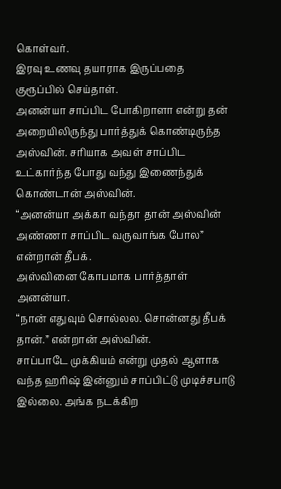கொள்வர்.
இரவு உணவு தயாராக இருப்பதை குரூப்பில் செய்தாள்.
அனன்யா சாப்பிட போகிறாளா என்று தன் அறையிலிருந்து பார்த்துக் கொண்டிருந்த அஸ்வின். சரியாக அவள் சாப்பிட உட்கார்ந்த போது வந்து இணைந்துக் கொண்டான் அஸ்வின்.
“அனன்யா அக்கா வந்தா தான் அஸ்வின் அண்ணா சாப்பிட வருவாங்க போல” என்றான் தீபக்.
அஸ்வினை கோபமாக பார்த்தாள் அனன்யா.
“நான் எதுவும் சொல்லல. சொன்னது தீபக் தான்.” என்றான் அஸ்வின்.
சாப்பாடே முக்கியம் என்று முதல் ஆளாக வந்த ஹரிஷ் இன்னும் சாப்பிட்டு முடிச்சபாடு இல்லை. அங்க நடக்கிற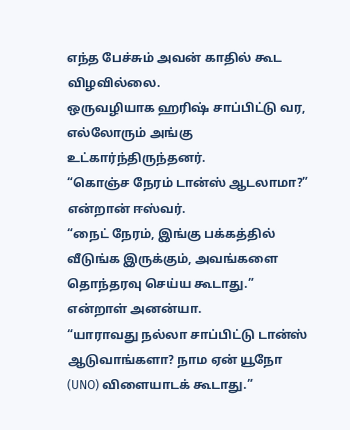எந்த பேச்சும் அவன் காதில் கூட விழவில்லை.
ஒருவழியாக ஹரிஷ் சாப்பிட்டு வர, எல்லோரும் அங்கு உட்கார்ந்திருந்தனர்.
“கொஞ்ச நேரம் டான்ஸ் ஆடலாமா?” என்றான் ஈஸ்வர்.
“நைட் நேரம், இங்கு பக்கத்தில் வீடுங்க இருக்கும், அவங்களை தொந்தரவு செய்ய கூடாது.” என்றாள் அனன்யா.
“யாராவது நல்லா சாப்பிட்டு டான்ஸ் ஆடுவாங்களா? நாம ஏன் யூநோ (UNO) விளையாடக் கூடாது.”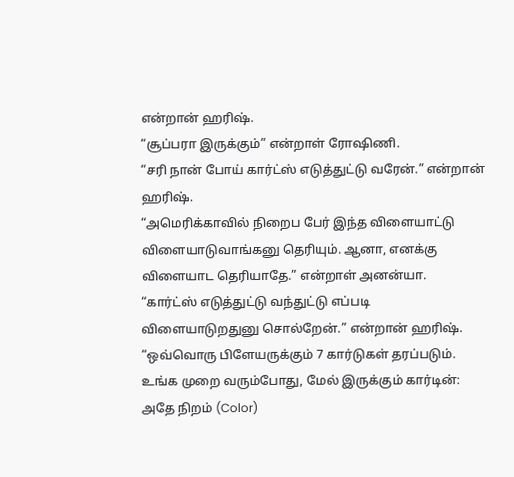என்றான் ஹரிஷ்.
“சூப்பரா இருக்கும்” என்றாள் ரோஷிணி.
“சரி நான் போய் கார்ட்ஸ் எடுத்துட்டு வரேன்.” என்றான் ஹரிஷ்.
“அமெரிக்காவில் நிறைப பேர் இந்த விளையாட்டு விளையாடுவாங்கனு தெரியும். ஆனா, எனக்கு விளையாட தெரியாதே.” என்றாள் அனன்யா.
“கார்ட்ஸ் எடுத்துட்டு வந்துட்டு எப்படி விளையாடுறதுனு சொல்றேன்.” என்றான் ஹரிஷ்.
“ஒவ்வொரு பிளேயருக்கும் 7 கார்டுகள் தரப்படும்.
உங்க முறை வரும்போது, மேல் இருக்கும் கார்டின்: அதே நிறம் (Color)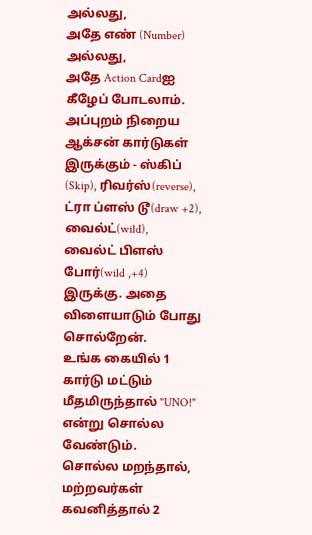அல்லது,
அதே எண் (Number) அல்லது,
அதே Action Cardஐ கீழேப் போடலாம்.
அப்புறம் நிறைய ஆக்சன் கார்டுகள் இருக்கும் - ஸ்கிப் (Skip), ரிவர்ஸ்(reverse), ட்ரா ப்ளஸ் டூ(draw +2), வைல்ட்(wild), வைல்ட் பிளஸ் போர்(wild ,+4) இருக்கு. அதை விளையாடும் போது சொல்றேன்.
உங்க கையில் 1 கார்டு மட்டும் மீதமிருந்தால் "UNO!" என்று சொல்ல வேண்டும்.
சொல்ல மறந்தால், மற்றவர்கள் கவனித்தால் 2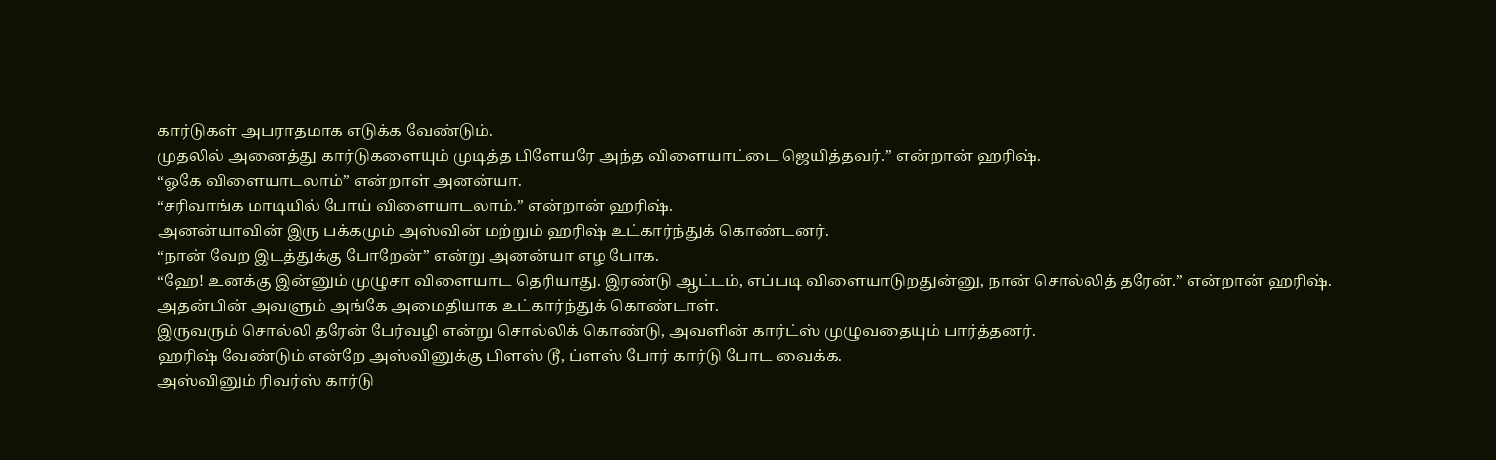கார்டுகள் அபராதமாக எடுக்க வேண்டும்.
முதலில் அனைத்து கார்டுகளையும் முடித்த பிளேயரே அந்த விளையாட்டை ஜெயித்தவர்.” என்றான் ஹரிஷ்.
“ஓகே விளையாடலாம்” என்றாள் அனன்யா.
“சரிவாங்க மாடியில் போய் விளையாடலாம்.” என்றான் ஹரிஷ்.
அனன்யாவின் இரு பக்கமும் அஸ்வின் மற்றும் ஹரிஷ் உட்கார்ந்துக் கொண்டனர்.
“நான் வேற இடத்துக்கு போறேன்” என்று அனன்யா எழ போக.
“ஹே! உனக்கு இன்னும் முழுசா விளையாட தெரியாது. இரண்டு ஆட்டம், எப்படி விளையாடுறதுன்னு, நான் சொல்லித் தரேன்.” என்றான் ஹரிஷ்.
அதன்பின் அவளும் அங்கே அமைதியாக உட்கார்ந்துக் கொண்டாள்.
இருவரும் சொல்லி தரேன் பேர்வழி என்று சொல்லிக் கொண்டு, அவளின் கார்ட்ஸ் முழுவதையும் பார்த்தனர்.
ஹரிஷ் வேண்டும் என்றே அஸ்வினுக்கு பிளஸ் டூ, ப்ளஸ் போர் கார்டு போட வைக்க.
அஸ்வினும் ரிவர்ஸ் கார்டு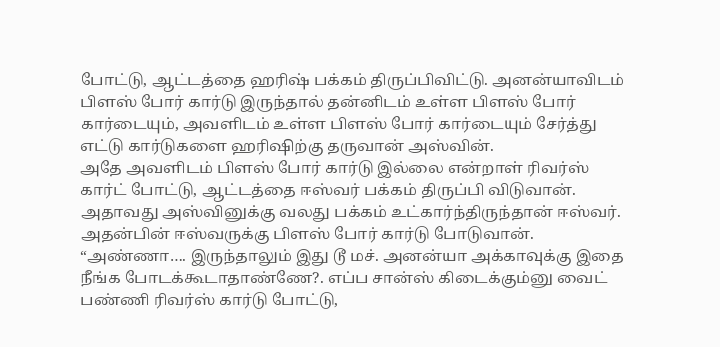போட்டு, ஆட்டத்தை ஹரிஷ் பக்கம் திருப்பிவிட்டு. அனன்யாவிடம் பிளஸ் போர் கார்டு இருந்தால் தன்னிடம் உள்ள பிளஸ் போர் கார்டையும், அவளிடம் உள்ள பிளஸ் போர் கார்டையும் சேர்த்து எட்டு கார்டுகளை ஹரிஷிற்கு தருவான் அஸ்வின்.
அதே அவளிடம் பிளஸ் போர் கார்டு இல்லை என்றாள் ரிவர்ஸ் கார்ட் போட்டு, ஆட்டத்தை ஈஸ்வர் பக்கம் திருப்பி விடுவான். அதாவது அஸ்வினுக்கு வலது பக்கம் உட்கார்ந்திருந்தான் ஈஸ்வர். அதன்பின் ஈஸ்வருக்கு பிளஸ் போர் கார்டு போடுவான்.
“அண்ணா…. இருந்தாலும் இது டூ மச். அனன்யா அக்காவுக்கு இதை நீங்க போடக்கூடாதாண்ணே?. எப்ப சான்ஸ் கிடைக்கும்னு வைட் பண்ணி ரிவர்ஸ் கார்டு போட்டு,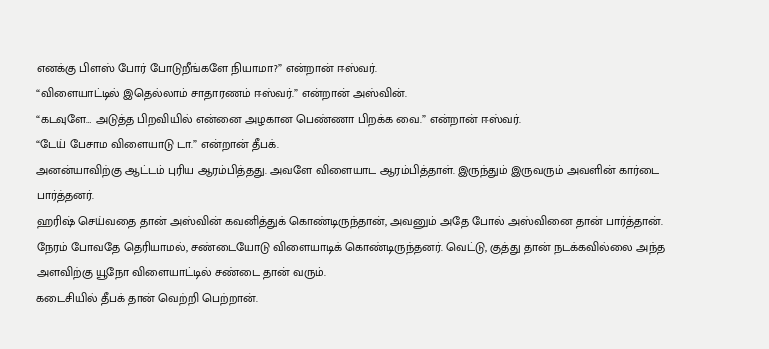எனக்கு பிளஸ் போர் போடுறீங்களே நியாமா?” என்றான் ஈஸ்வர்.
“விளையாட்டில் இதெல்லாம் சாதாரணம் ஈஸ்வர்.” என்றான் அஸ்வின்.
“கடவுளே… அடுத்த பிறவியில் என்னை அழகான பெண்ணா பிறக்க வை.” என்றான் ஈஸ்வர்.
“டேய் பேசாம விளையாடு டா.” என்றான் தீபக்.
அனன்யாவிற்கு ஆட்டம் புரிய ஆரம்பித்தது. அவளே விளையாட ஆரம்பித்தாள். இருந்தும் இருவரும் அவளின் கார்டை பார்த்தனர்.
ஹரிஷ் செய்வதை தான் அஸ்வின் கவனித்துக் கொண்டிருந்தான், அவனும் அதே போல் அஸ்வினை தான் பார்த்தான்.
நேரம் போவதே தெரியாமல், சண்டையோடு விளையாடிக் கொண்டிருந்தனர். வெட்டு, குத்து தான் நடக்கவில்லை அந்த அளவிற்கு யூநோ விளையாட்டில் சண்டை தான் வரும்.
கடைசியில் தீபக் தான் வெற்றி பெற்றான்.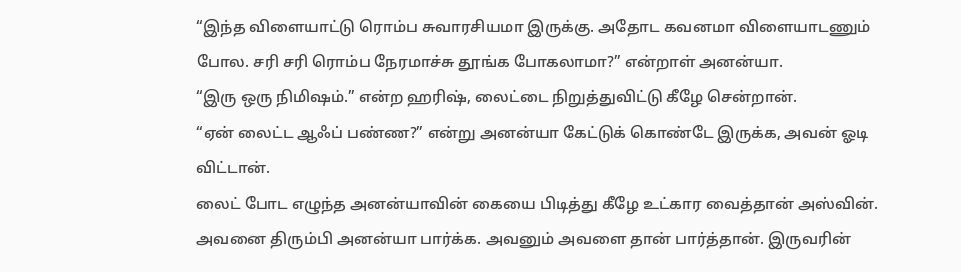“இந்த விளையாட்டு ரொம்ப சுவாரசியமா இருக்கு. அதோட கவனமா விளையாடணும் போல. சரி சரி ரொம்ப நேரமாச்சு தூங்க போகலாமா?” என்றாள் அனன்யா.
“இரு ஒரு நிமிஷம்.” என்ற ஹரிஷ், லைட்டை நிறுத்துவிட்டு கீழே சென்றான்.
“ஏன் லைட்ட ஆஃப் பண்ண?” என்று அனன்யா கேட்டுக் கொண்டே இருக்க, அவன் ஓடி விட்டான்.
லைட் போட எழுந்த அனன்யாவின் கையை பிடித்து கீழே உட்கார வைத்தான் அஸ்வின்.
அவனை திரும்பி அனன்யா பார்க்க. அவனும் அவளை தான் பார்த்தான். இருவரின்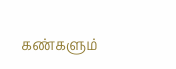கண்களும்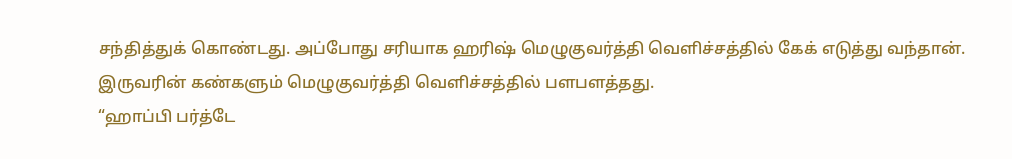சந்தித்துக் கொண்டது. அப்போது சரியாக ஹரிஷ் மெழுகுவர்த்தி வெளிச்சத்தில் கேக் எடுத்து வந்தான்.
இருவரின் கண்களும் மெழுகுவர்த்தி வெளிச்சத்தில் பளபளத்தது.
“ஹாப்பி பர்த்டே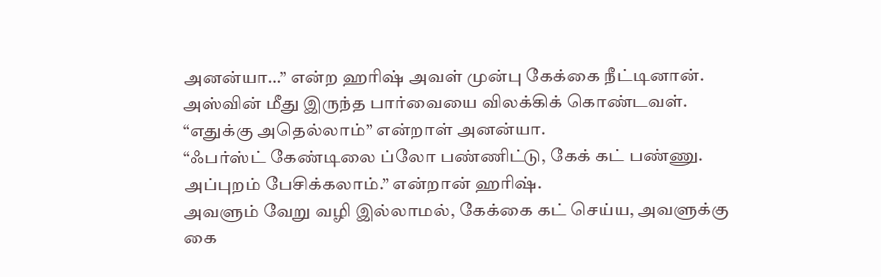அனன்யா…” என்ற ஹரிஷ் அவள் முன்பு கேக்கை நீட்டினான்.
அஸ்வின் மீது இருந்த பார்வையை விலக்கிக் கொண்டவள்.
“எதுக்கு அதெல்லாம்” என்றாள் அனன்யா.
“ஃபர்ஸ்ட் கேண்டிலை ப்லோ பண்ணிட்டு, கேக் கட் பண்ணு. அப்புறம் பேசிக்கலாம்.” என்றான் ஹரிஷ்.
அவளும் வேறு வழி இல்லாமல், கேக்கை கட் செய்ய, அவளுக்கு கை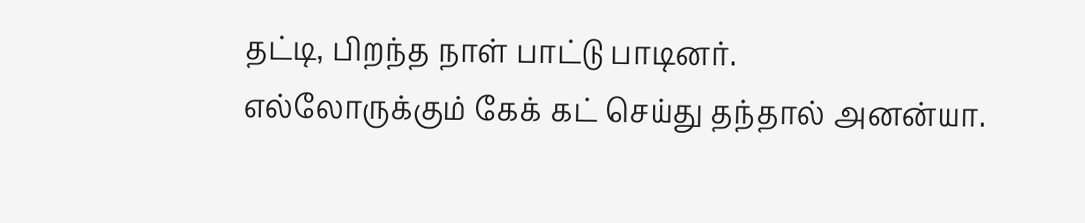தட்டி, பிறந்த நாள் பாட்டு பாடினர்.
எல்லோருக்கும் கேக் கட் செய்து தந்தால் அனன்யா.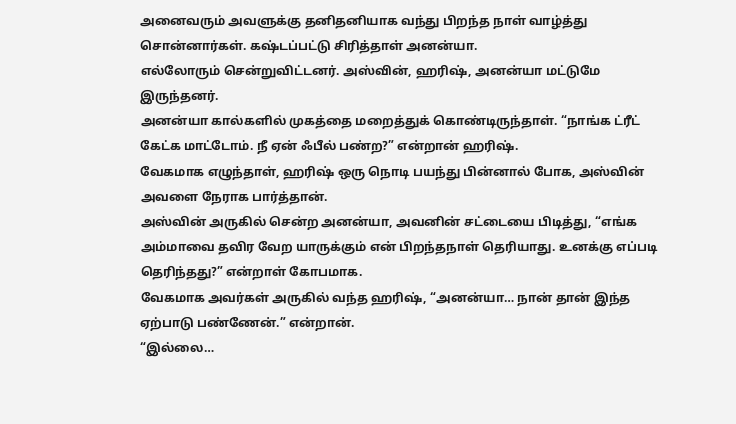அனைவரும் அவளுக்கு தனிதனியாக வந்து பிறந்த நாள் வாழ்த்து சொன்னார்கள். கஷ்டப்பட்டு சிரித்தாள் அனன்யா.
எல்லோரும் சென்றுவிட்டனர். அஸ்வின், ஹரிஷ், அனன்யா மட்டுமே இருந்தனர்.
அனன்யா கால்களில் முகத்தை மறைத்துக் கொண்டிருந்தாள். “நாங்க ட்ரீட் கேட்க மாட்டோம். நீ ஏன் ஃபீல் பண்ற?” என்றான் ஹரிஷ்.
வேகமாக எழுந்தாள், ஹரிஷ் ஒரு நொடி பயந்து பின்னால் போக, அஸ்வின் அவளை நேராக பார்த்தான்.
அஸ்வின் அருகில் சென்ற அனன்யா, அவனின் சட்டையை பிடித்து, “எங்க அம்மாவை தவிர வேற யாருக்கும் என் பிறந்தநாள் தெரியாது. உனக்கு எப்படி தெரிந்தது?” என்றாள் கோபமாக.
வேகமாக அவர்கள் அருகில் வந்த ஹரிஷ், “அனன்யா… நான் தான் இந்த ஏற்பாடு பண்ணேன்.” என்றான்.
“இல்லை…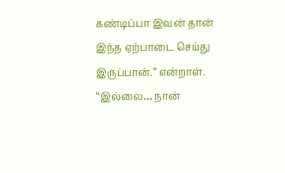கண்டிப்பா இவன் தான் இந்த ஏற்பாடை செய்து இருப்பான்.” என்றாள்.
“இல்லை… நான்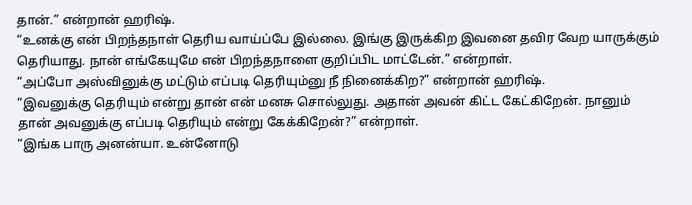தான்.” என்றான் ஹரிஷ்.
“உனக்கு என் பிறந்தநாள் தெரிய வாய்ப்பே இல்லை. இங்கு இருக்கிற இவனை தவிர வேற யாருக்கும் தெரியாது. நான் எங்கேயுமே என் பிறந்தநாளை குறிப்பிட மாட்டேன்.” என்றாள்.
“அப்போ அஸ்வினுக்கு மட்டும் எப்படி தெரியும்னு நீ நினைக்கிற?” என்றான் ஹரிஷ்.
“இவனுக்கு தெரியும் என்று தான் என் மனசு சொல்லுது. அதான் அவன் கிட்ட கேட்கிறேன். நானும் தான் அவனுக்கு எப்படி தெரியும் என்று கேக்கிறேன்?” என்றாள்.
“இங்க பாரு அனன்யா. உன்னோடு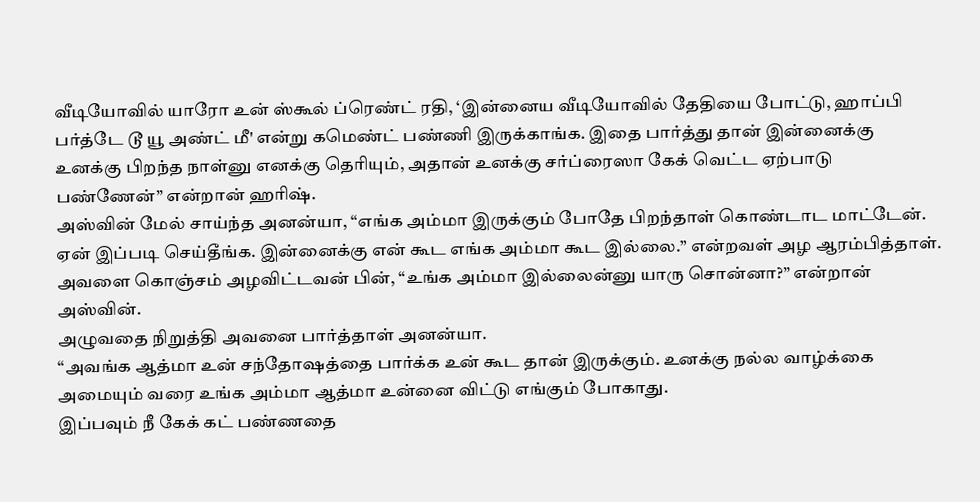வீடியோவில் யாரோ உன் ஸ்கூல் ப்ரெண்ட் ரதி, ‘இன்னைய வீடியோவில் தேதியை போட்டு, ஹாப்பி பர்த்டே டூ யூ அண்ட் மீ' என்று கமெண்ட் பண்ணி இருக்காங்க. இதை பார்த்து தான் இன்னைக்கு உனக்கு பிறந்த நாள்னு எனக்கு தெரியும், அதான் உனக்கு சர்ப்ரைஸா கேக் வெட்ட ஏற்பாடு பண்ணேன்” என்றான் ஹரிஷ்.
அஸ்வின் மேல் சாய்ந்த அனன்யா, “எங்க அம்மா இருக்கும் போதே பிறந்தாள் கொண்டாட மாட்டேன். ஏன் இப்படி செய்தீங்க. இன்னைக்கு என் கூட எங்க அம்மா கூட இல்லை.” என்றவள் அழ ஆரம்பித்தாள்.
அவளை கொஞ்சம் அழவிட்டவன் பின், “உங்க அம்மா இல்லைன்னு யாரு சொன்னா?” என்றான் அஸ்வின்.
அழுவதை நிறுத்தி அவனை பார்த்தாள் அனன்யா.
“அவங்க ஆத்மா உன் சந்தோஷத்தை பார்க்க உன் கூட தான் இருக்கும். உனக்கு நல்ல வாழ்க்கை அமையும் வரை உங்க அம்மா ஆத்மா உன்னை விட்டு எங்கும் போகாது.
இப்பவும் நீ கேக் கட் பண்ணதை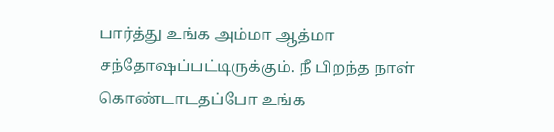பார்த்து உங்க அம்மா ஆத்மா சந்தோஷப்பட்டிருக்கும். நீ பிறந்த நாள் கொண்டாடதப்போ உங்க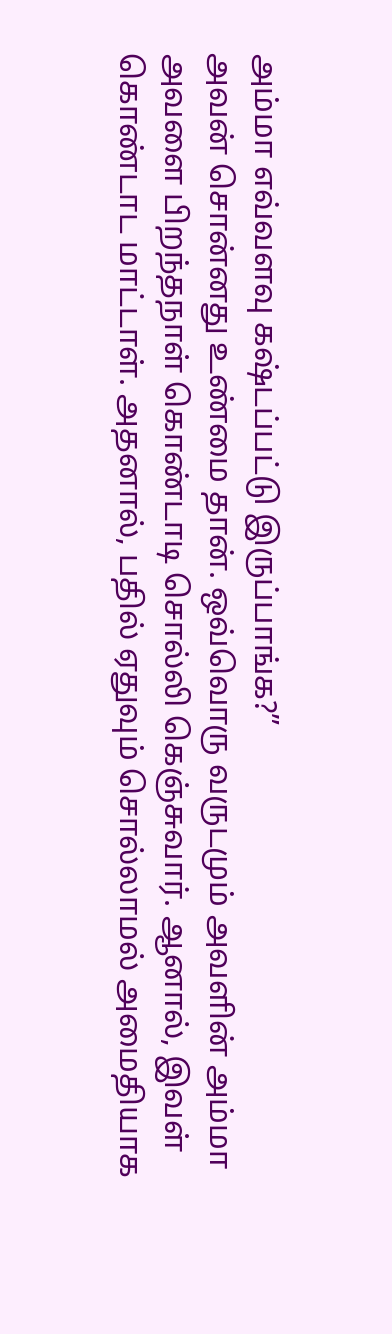அம்மா எவ்வளவு கஷ்டப்பட்டு இருப்பாங்க?”
அவன் சொன்னது உண்மை தான். ஒவ்வொரு வருடமும் அவளின் அம்மா அவளை பிறந்தநாள் கொண்டாடி சொல்லி கெஞ்சுவார். ஆனால், இவள் கொண்டாட மாட்டாள். அதனால், பதில் ஏதுவும் சொல்லாமல் அமைதியாக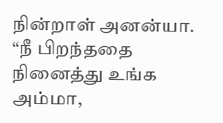நின்றாள் அனன்யா.
“நீ பிறந்ததை நினைத்து உங்க அம்மா,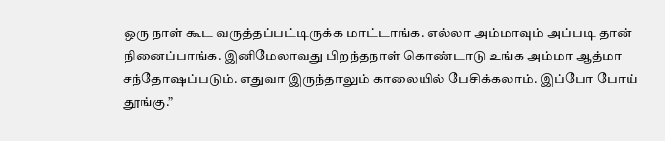ஒரு நாள் கூட வருத்தப்பட்டிருக்க மாட்டாங்க. எல்லா அம்மாவும் அப்படி தான் நினைப்பாங்க. இனிமேலாவது பிறந்தநாள் கொண்டாடு உங்க அம்மா ஆத்மா சந்தோஷப்படும். எதுவா இருந்தாலும் காலையில் பேசிக்கலாம். இப்போ போய் தூங்கு.”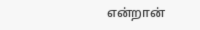என்றான்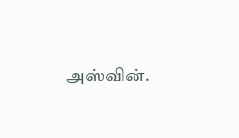அஸ்வின்.